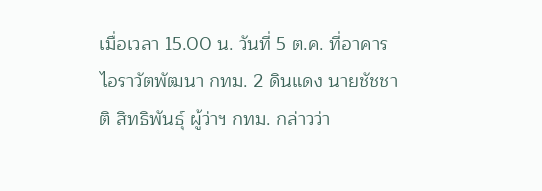เมื่อเวลา 15.00 น. วันที่ 5 ต.ค. ที่อาคารไอราวัตพัฒนา กทม. 2 ดินแดง นายชัชชาติ สิทธิพันธุ์ ผู้ว่าฯ กทม. กล่าวว่า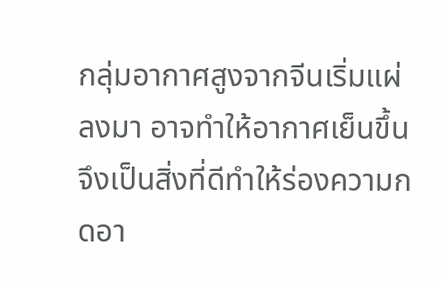กลุ่มอากาศสูงจากจีนเริ่มแผ่ลงมา อาจทำให้อากาศเย็นขึ้น จึงเป็นสิ่งที่ดีทำให้ร่องความกดอา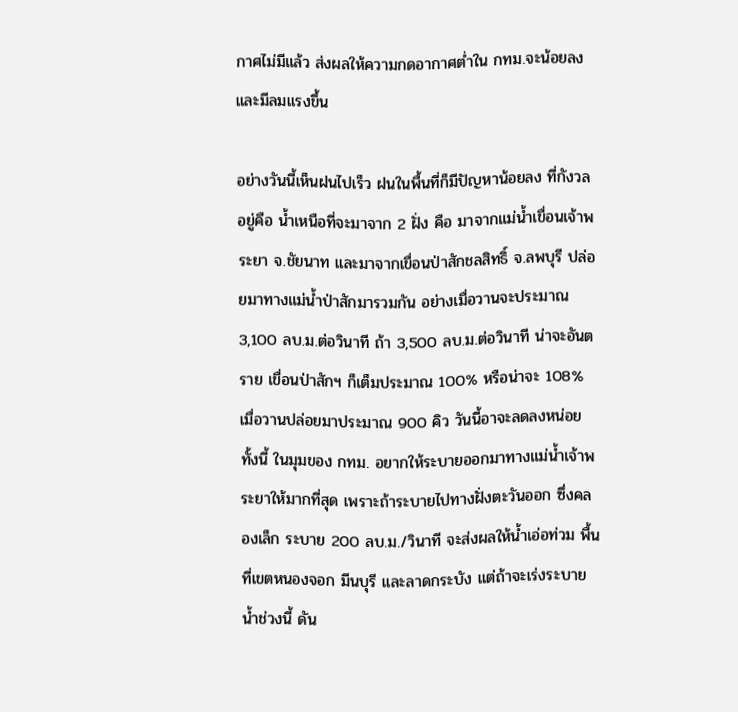กาศไม่มีแล้ว ส่งผลให้ความกดอากาศต่ำใน กทม.จะน้อยลงและมีลมแรงขึ้น

อย่างวันนี้เห็นฝนไปเร็ว ฝนในพื้นที่ก็มีปัญหาน้อยลง ที่กังวลอยู่คือ น้ำเหนือที่จะมาจาก 2 ฝั่ง คือ มาจากแม่น้ำเขื่อนเจ้าพระยา จ.ชัยนาท และมาจากเขื่อนป่าสักชลสิทธิ์ จ.ลพบุรี ปล่อยมาทางแม่น้ำป่าสักมารวมกัน อย่างเมื่อวานจะประมาณ 3,100 ลบ.ม.ต่อวินาที ถ้า 3,500 ลบ.ม.ต่อวินาที น่าจะอันตราย เขื่อนป่าสักฯ ก็เต็มประมาณ 100% หรือน่าจะ 108% เมื่อวานปล่อยมาประมาณ 900 คิว วันนี้อาจะลดลงหน่อย ทั้งนี้ ในมุมของ กทม. อยากให้ระบายออกมาทางแม่น้ำเจ้าพระยาให้มากที่สุด เพราะถ้าระบายไปทางฝั่งตะวันออก ซึ่งคลองเล็ก ระบาย 200 ลบ.ม./วินาที จะส่งผลให้น้ำเอ่อท่วม พื้นที่เขตหนองจอก มีนบุรี และลาดกระบัง แต่ถ้าจะเร่งระบายน้ำช่วงนี้ ดัน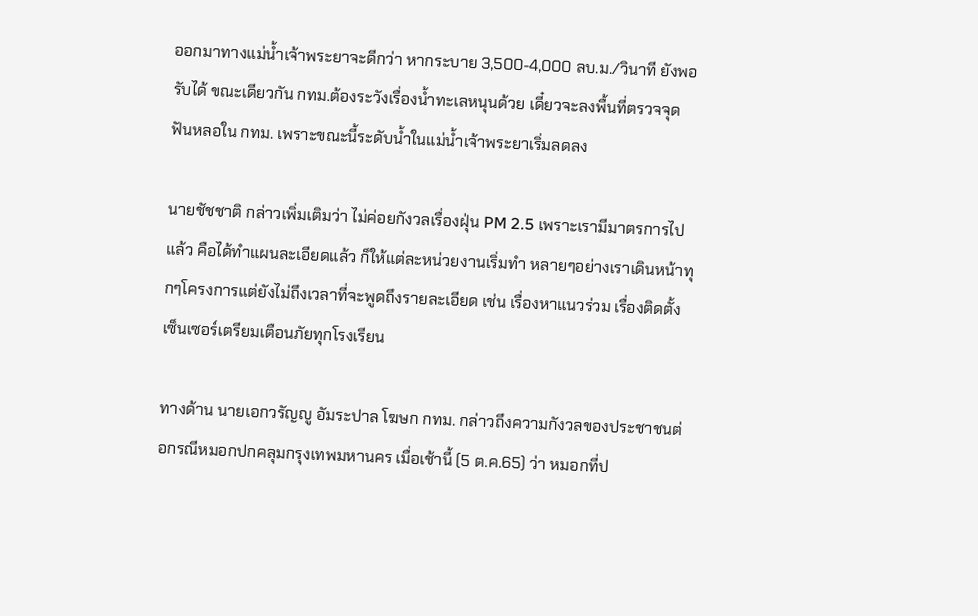ออกมาทางแม่น้ำเจ้าพระยาจะดีกว่า หากระบาย 3,500-4,000 ลบ.ม./วินาที ยังพอรับได้ ขณะเดียวกัน กทม.ต้องระวังเรื่องน้ำทะเลหนุนด้วย เดี๋ยวจะลงพื้นที่ตรวจจุดฟันหลอใน กทม. เพราะขณะนี้ระดับน้ำในแม่น้ำเจ้าพระยาเริ่มลดลง

นายชัชชาติ กล่าวเพิ่มเติมว่า ไม่ค่อยกังวลเรื่องฝุ่น PM 2.5 เพราะเรามีมาตรการไปแล้ว คือได้ทำแผนละเอียดแล้ว ก็ให้แต่ละหน่วยงานเริ่มทำ หลายๆอย่างเราเดินหน้าทุกๆโครงการแต่ยังไม่ถึงเวลาที่จะพูดถึงรายละเอียด เช่น เรื่องหาแนวร่วม เรื่องติดตั้งเซ็นเซอร์เตรียมเตือนภัยทุกโรงเรียน

ทางด้าน นายเอกวรัญญู อัมระปาล โฆษก กทม. กล่าวถึงความกังวลของประชาชนต่อกรณีหมอกปกคลุมกรุงเทพมหานคร เมื่อเช้านี้ (5 ต.ค.65) ว่า หมอกที่ป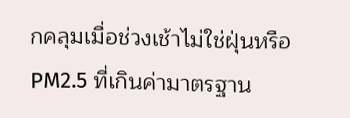กคลุมเมื่อช่วงเช้าไม่ใช่ฝุ่นหรือ PM2.5 ที่เกินค่ามาตรฐาน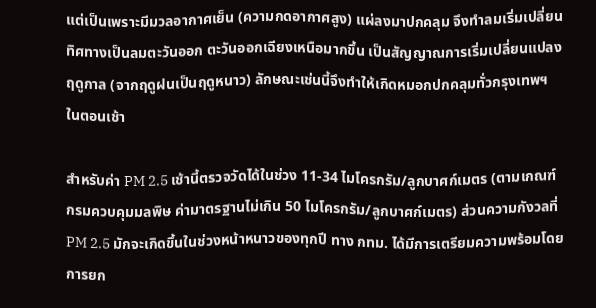แต่เป็นเพราะมีมวลอากาศเย็น (ความกดอากาศสูง) แผ่ลงมาปกคลุม จึงทำลมเริ่มเปลี่ยนทิศทางเป็นลมตะวันออก ตะวันออกเฉียงเหนือมากขึ้น เป็นสัญญาณการเริ่มเปลี่ยนแปลงฤดูกาล (จากฤดูฝนเป็นฤดูหนาว) ลักษณะเช่นนี้จึงทำให้เกิดหมอกปกคลุมทั่วกรุงเทพฯ ในตอนเช้า

สำหรับค่า PM 2.5 เช้านี้ตรวจวัดได้ในช่วง 11-34 ไมโครกรัม/ลูกบาศก์เมตร (ตามเกณฑ์กรมควบคุมมลพิษ ค่ามาตรฐานไม่เกิน 50 ไมโครกรัม/ลูกบาศก์เมตร) ส่วนความกังวลที่ PM 2.5 มักจะเกิดขึ้นในช่วงหน้าหนาวของทุกปี ทาง กทม. ได้มีการเตรียมความพร้อมโดยการยก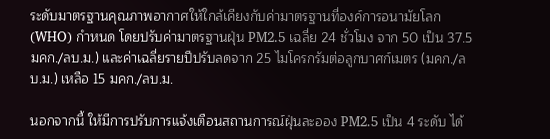ระดับมาตรฐานคุณภาพอากาศให้ใกล้เคียงกับค่ามาตรฐานที่องค์การอนามัยโลก (WHO) กำหนด โดยปรับค่ามาตรฐานฝุ่น PM2.5 เฉลี่ย 24 ชั่วโมง จาก 50 เป็น 37.5 มคก./ลบ.ม.) และค่าเฉลี่ยรายปีปรับลดจาก 25 ไมโครกรัมต่อลูกบาศก์เมตร (มคก./ลบ.ม.) เหลือ 15 มคก./ลบ.ม.

นอกจากนี้ ให้มีการปรับการแจ้งเตือนสถานการณ์ฝุ่นละออง PM2.5 เป็น 4 ระดับ ได้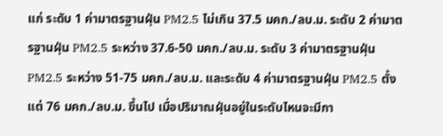แก่ ระดับ 1 ค่ามาตรฐานฝุ่น PM2.5 ไม่เกิน 37.5 มคก./ลบ.ม. ระดับ 2 ค่ามาตรฐานฝุ่น PM2.5 ระหว่าง 37.6-50 มคก./ลบ.ม. ระดับ 3 ค่ามาตรฐานฝุ่น PM2.5 ระหว่าง 51-75 มคก./ลบ.ม. และระดับ 4 ค่ามาตรฐานฝุ่น PM2.5 ตั้งแต่ 76 มคก./ลบ.ม. ขึ้นไป เมื่อปริมาณฝุ่นอยู่ในระดับไหนจะมีกา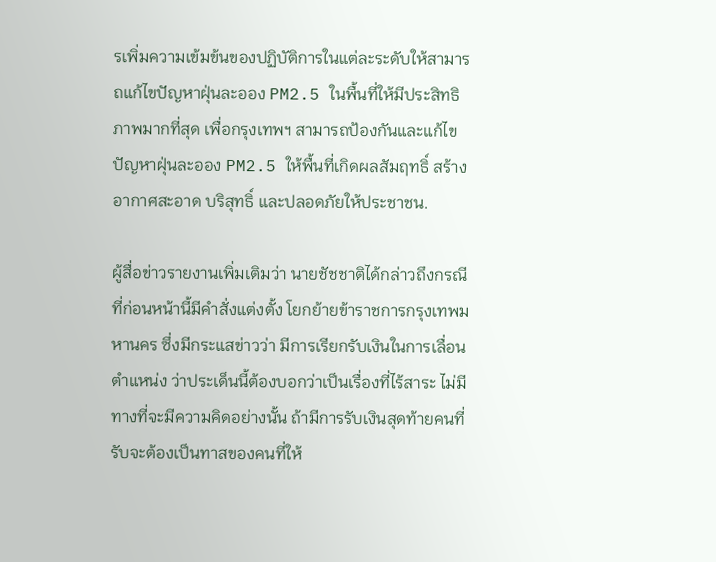รเพิ่มความเข้มข้นของปฏิบัติการในแต่ละระดับให้สามารถแก้ไขปัญหาฝุ่นละออง PM2.5 ในพื้นที่ให้มีประสิทธิภาพมากที่สุด เพื่อกรุงเทพฯ สามารถป้องกันและแก้ไขปัญหาฝุ่นละออง PM2.5 ให้พื้นที่เกิดผลสัมฤทธิ์ สร้างอากาศสะอาด บริสุทธิ์ และปลอดภัยให้ประชาชน.

ผู้สื่อข่าวรายงานเพิ่มเติมว่า นายชัชชาติได้กล่าวถึงกรณีที่ก่อนหน้านี้มีคำสั่งแต่งตั้ง โยกย้ายข้าราชการกรุงเทพมหานคร ซึ่งมีกระแสข่าวว่า มีการเรียกรับเงินในการเลื่อนตำแหน่ง ว่าประเด็นนี้ต้องบอกว่าเป็นเรื่องที่ไร้สาระ ไม่มีทางที่จะมีความคิดอย่างนั้น ถ้ามีการรับเงินสุดท้ายคนที่รับจะต้องเป็นทาสของคนที่ให้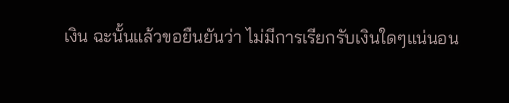เงิน ฉะนั้นแล้วขอยืนยันว่า ไม่มีการเรียกรับเงินใดๆแน่นอน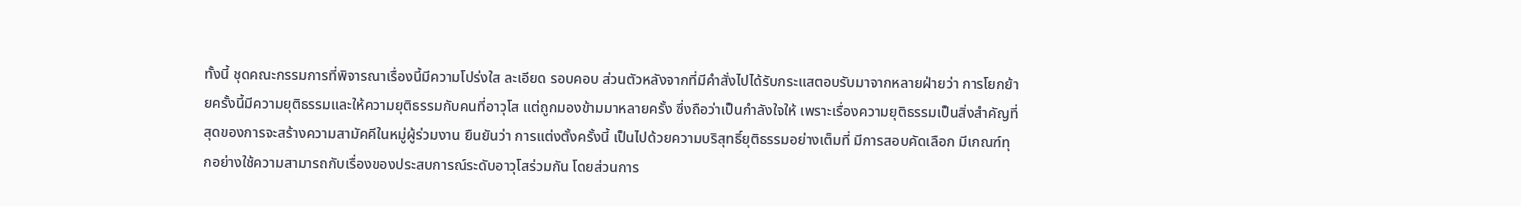ทั้งนี้ ชุดคณะกรรมการที่พิจารณาเรื่องนี้มีความโปร่งใส ละเอียด รอบคอบ ส่วนตัวหลังจากที่มีคำสั่งไปได้รับกระแสตอบรับมาจากหลายฝ่ายว่า การโยกย้ายครั้งนี้มีความยุติธรรมและให้ความยุติธรรมกับคนที่อาวุโส แต่ถูกมองข้ามมาหลายครั้ง ซึ่งถือว่าเป็นกำลังใจให้ เพราะเรื่องความยุติธรรมเป็นสิ่งสำคัญที่สุดของการจะสร้างความสามัคคีในหมู่ผู้ร่วมงาน ยืนยันว่า การแต่งตั้งครั้งนี้ เป็นไปด้วยความบริสุทธิ์ยุติธรรมอย่างเต็มที่ มีการสอบคัดเลือก มีเกณฑ์ทุกอย่างใช้ความสามารถกับเรื่องของประสบการณ์ระดับอาวุโสร่วมกัน โดยส่วนการ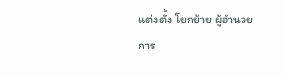แต่งตั้ง โยกย้าย ผู้อำนวยการ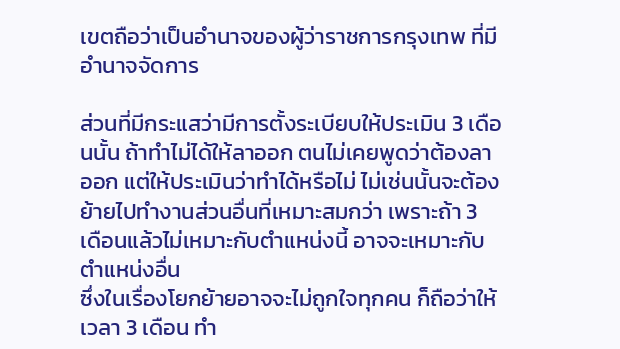เขตถือว่าเป็นอำนาจของผู้ว่าราชการกรุงเทพ ที่มีอำนาจจัดการ

ส่วนที่มีกระแสว่ามีการตั้งระเบียบให้ประเมิน 3 เดือนนั้น ถ้าทำไม่ได้ให้ลาออก ตนไม่เคยพูดว่าต้องลาออก แต่ให้ประเมินว่าทำได้หรือไม่ ไม่เช่นนั้นจะต้องย้ายไปทำงานส่วนอื่นที่เหมาะสมกว่า เพราะถ้า 3 เดือนแล้วไม่เหมาะกับตำแหน่งนี้ อาจจะเหมาะกับตำแหน่งอื่น
ซึ่งในเรื่องโยกย้ายอาจจะไม่ถูกใจทุกคน ก็ถือว่าให้เวลา 3 เดือน ทำ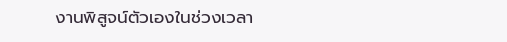งานพิสูจน์ตัวเองในช่วงเวลา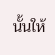นั้นให้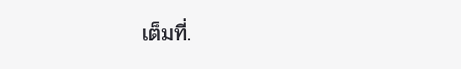เต็มที่.